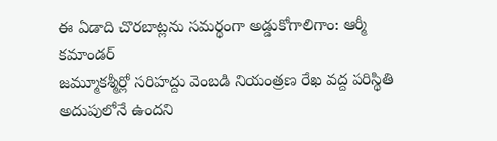ఈ ఏడాది చొరబాట్లను సమర్థంగా అడ్డుకోగాలిగాం: ఆర్మీ కమాండర్
జమ్మూకశ్మీర్లో సరిహద్దు వెంబడి నియంత్రణ రేఖ వద్ద పరిస్థితి అదుపులోనే ఉందని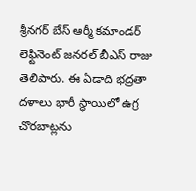శ్రీనగర్ బేస్ ఆర్మీ కమాండర్ లెఫ్టినెంట్ జనరల్ బీఎస్ రాజు తెలిపారు. ఈ ఏడాది భద్రతా దళాలు భారీ స్థాయిలో ఉగ్ర చొరబాట్లను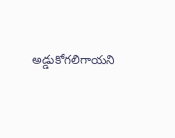అడ్డుకోగలిగాయని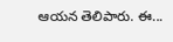ఆయన తెలిపారు. ఈ...